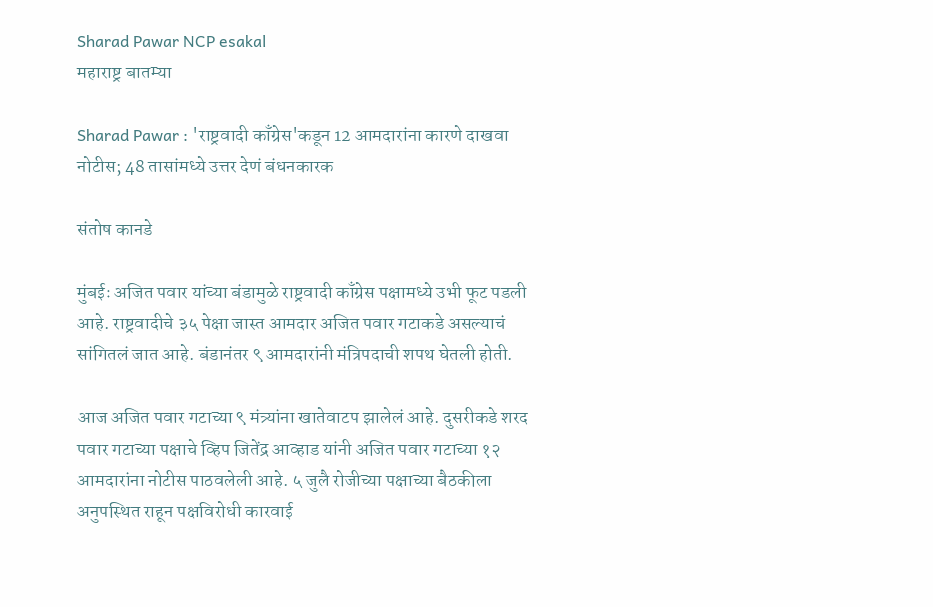Sharad Pawar NCP esakal
महाराष्ट्र बातम्या

Sharad Pawar : 'राष्ट्रवादी काँग्रेस'कडून 12 आमदारांना कारणे दाखवा नोटीस; 48 तासांमध्ये उत्तर देणं बंधनकारक

संतोष कानडे

मुंबईः अजित पवार यांच्या बंडामुळे राष्ट्रवादी काँग्रेस पक्षामध्ये उभी फूट पडली आहे. राष्ट्रवादीचे ३५ पेक्षा जास्त आमदार अजित पवार गटाकडे असल्याचं सांगितलं जात आहे. बंडानंतर ९ आमदारांनी मंत्रिपदाची शपथ घेतली होती.

आज अजित पवार गटाच्या ९ मंत्र्यांना खातेवाटप झालेलं आहे. दुसरीकडे शरद पवार गटाच्या पक्षाचे व्हिप जितेंद्र आव्हाड यांनी अजित पवार गटाच्या १२ आमदारांना नोटीस पाठवलेली आहे. ५ जुलै रोजीच्या पक्षाच्या बैठकीला अनुपस्थित राहून पक्षविरोधी कारवाई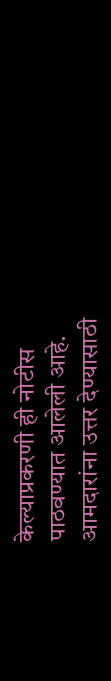केल्याप्रकरणी ही नोटीस पाठवण्यात आलेली आहे. आमदारांना उत्तर देण्यासाठी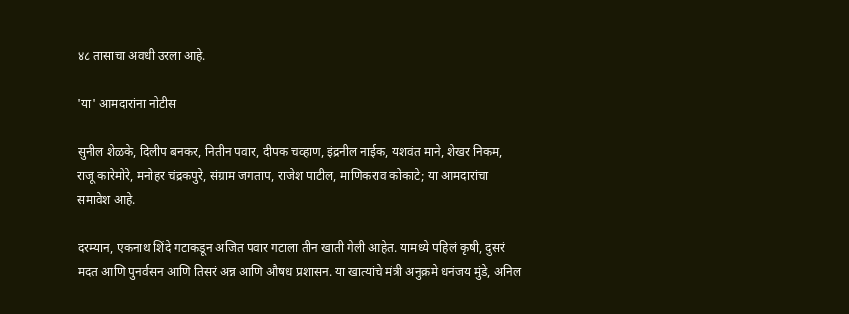४८ तासाचा अवधी उरला आहे.

'या' आमदारांना नोटीस

सुनील शेळके, दिलीप बनकर, नितीन पवार, दीपक चव्हाण, इंद्रनील नाईक, यशवंत माने, शेखर निकम, राजू कारेमोरे, मनोहर चंद्रकपुरे, संग्राम जगताप, राजेश पाटील, माणिकराव कोकाटे; या आमदारांचा समावेश आहे.

दरम्यान, एकनाथ शिंदे गटाकडून अजित पवार गटाला तीन खाती गेली आहेत. यामध्ये पहिलं कृषी, दुसरं मदत आणि पुनर्वसन आणि तिसरं अन्न आणि औषध प्रशासन. या खात्यांचे मंत्री अनुक्रमे धनंजय मुंडे, अनिल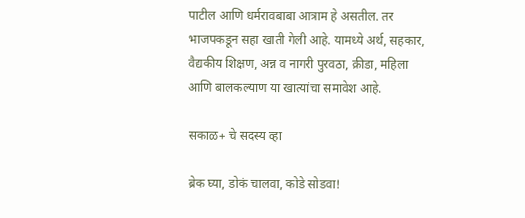पाटील आणि धर्मरावबाबा आत्राम हे असतील. तर भाजपकडून सहा खाती गेली आहे. यामध्ये अर्थ, सहकार, वैद्यकीय शिक्षण, अन्न व नागरी पुरवठा, क्रीडा, महिला आणि बालकल्याण या खात्यांचा समावेश आहे.

सकाळ+ चे सदस्य व्हा

ब्रेक घ्या, डोकं चालवा, कोडे सोडवा!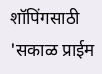शॉपिंगसाठी 'सकाळ प्राईम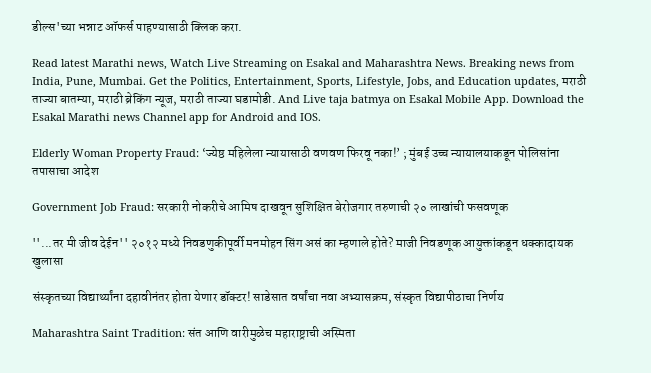डील्स'च्या भन्नाट ऑफर्स पाहण्यासाठी क्लिक करा.

Read latest Marathi news, Watch Live Streaming on Esakal and Maharashtra News. Breaking news from India, Pune, Mumbai. Get the Politics, Entertainment, Sports, Lifestyle, Jobs, and Education updates, मराठी ताज्या बातम्या, मराठी ब्रेकिंग न्यूज, मराठी ताज्या घडामोडी. And Live taja batmya on Esakal Mobile App. Download the Esakal Marathi news Channel app for Android and IOS.

Elderly Woman Property Fraud: ‘ज्येष्ठ महिलेला न्यायासाठी वणवण फिरवू नका!’ ; मुंबई उच्च न्यायालयाकडून पोलिसांना तपासाचा आदेश

Government Job Fraud: सरकारी नोकरीचे आमिष दाखवून सुशिक्षित बेरोजगार तरुणाची २० लाखांची फसवणूक

''...तर मी जीव देईन'' २०१२ मध्ये निवडणुकीपूर्वी मनमोहन सिंग असं का म्हणाले होते? माजी निवडणूक आयुक्तांकडून धक्कादायक खुलासा

संस्कृतच्या विद्यार्थ्यांना दहावीनंतर होता येणार डॉक्टर! साडेसात वर्षांचा नवा अभ्यासक्रम, संस्कृत विद्यापीठाचा निर्णय

Maharashtra Saint Tradition: संत आणि वारीमुळेच महाराष्ट्राची अस्मिता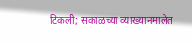टिकली; सकाळच्या व्याख्यानमालेत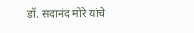डॉ. सदानंद मोरे यांचे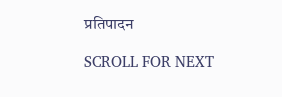प्रतिपादन

SCROLL FOR NEXT